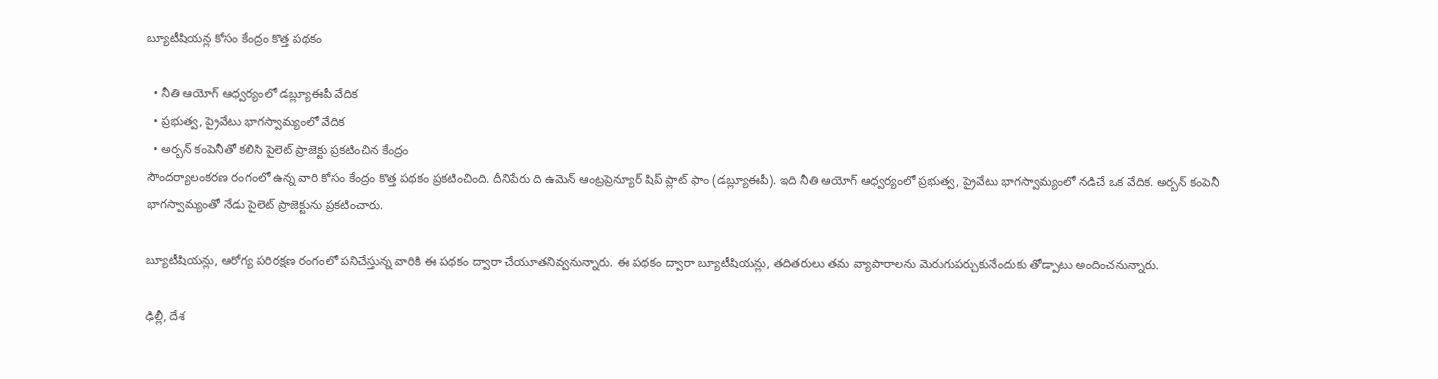బ్యూటీషియన్ల కోసం కేంద్రం కొత్త పథకం

  • నీతి ఆయోగ్ ఆధ్వర్యంలో డబ్ల్యూఈపీ వేదిక
  • ప్రభుత్వ, ప్రైవేటు భాగస్వామ్యంలో వేదిక
  • అర్బన్ కంపెనీతో కలిసి పైలెట్ ప్రాజెక్టు ప్రకటించిన కేంద్రం
సౌందర్యాలంకరణ రంగంలో ఉన్న వారి కోసం కేంద్రం కొత్త పథకం ప్రకటించింది. దీనిపేరు ది ఉమెన్ ఆంట్రప్రెన్యూర్ షిప్ ప్లాట్ ఫాం (డబ్ల్యూఈపీ). ఇది నీతి ఆయోగ్ ఆధ్వర్యంలో ప్రభుత్వ, ప్రైవేటు భాగస్వామ్యంలో నడిచే ఒక వేదిక. అర్బన్ కంపెనీ భాగస్వామ్యంతో నేడు పైలెట్ ప్రాజెక్టును ప్రకటించారు.

బ్యూటీషియన్లు, ఆరోగ్య పరిరక్షణ రంగంలో పనిచేస్తున్న వారికి ఈ పథకం ద్వారా చేయూతనివ్వనున్నారు. ఈ పథకం ద్వారా బ్యూటీషియన్లు, తదితరులు తమ వ్యాపారాలను మెరుగుపర్చుకునేందుకు తోడ్పాటు అందించనున్నారు.

ఢిల్లీ, దేశ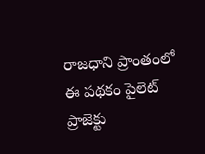రాజధాని ప్రాంతంలో ఈ పథకం పైలెట్ ప్రాజెక్టు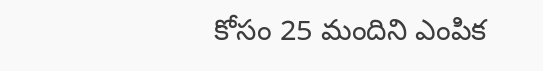కోసం 25 మందిని ఎంపిక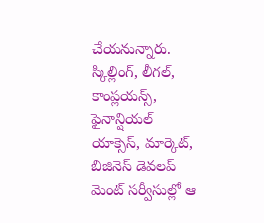చేయనున్నారు. స్కిల్లింగ్, లీగల్, కాంప్లయన్స్, ఫైనాన్షియల్ యాక్సెస్, మార్కెట్, బిజినెస్ డెవలప్ మెంట్ సర్వీసుల్లో ఆ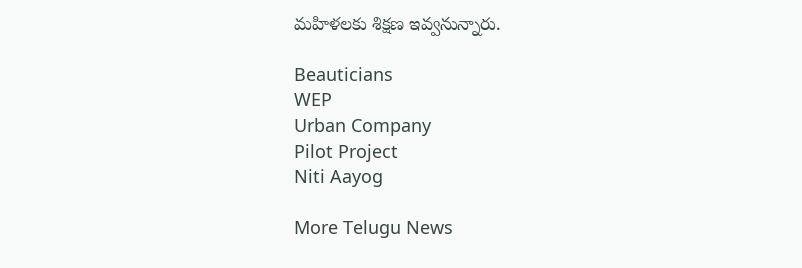మహిళలకు శిక్షణ ఇవ్వనున్నారు.

Beauticians
WEP
Urban Company
Pilot Project
Niti Aayog

More Telugu News